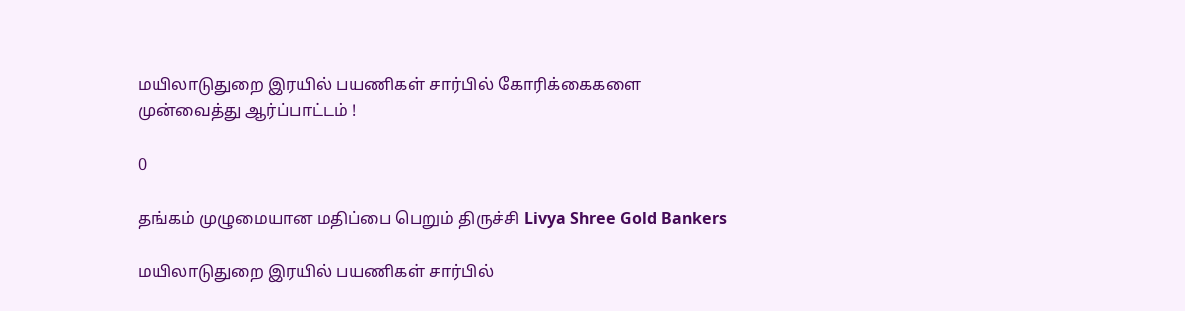மயிலாடுதுறை இரயில் பயணிகள் சார்பில் கோரிக்கைகளை முன்வைத்து ஆர்ப்பாட்டம் !

0

தங்கம் முழுமையான மதிப்பை பெறும் திருச்சி Livya Shree Gold Bankers

மயிலாடுதுறை இரயில் பயணிகள் சார்பில்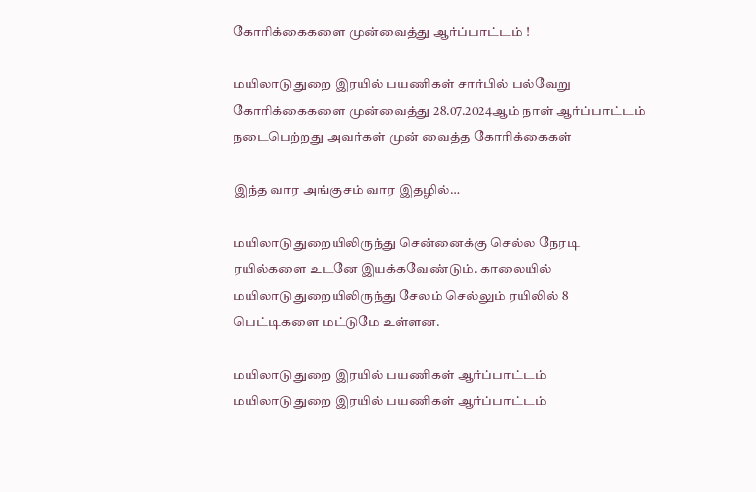கோரிக்கைகளை முன்வைத்து ஆர்ப்பாட்டம் !

மயிலாடுதுறை இரயில் பயணிகள் சார்பில் பல்வேறு கோரிக்கைகளை முன்வைத்து 28.07.2024ஆம் நாள் ஆர்ப்பாட்டம் நடைபெற்றது அவர்கள் முன் வைத்த கோரிக்கைகள்

இந்த வார அங்குசம் வார இதழில்…

மயிலாடுதுறையிலிருந்து சென்னைக்கு செல்ல நேரடி ரயில்களை உடனே இயக்கவேண்டும். காலையில் மயிலாடுதுறையிலிருந்து சேலம் செல்லும் ரயிலில் 8 பெட்டிகளை மட்டுமே உள்ளன.

மயிலாடுதுறை இரயில் பயணிகள் ஆர்ப்பாட்டம்
மயிலாடுதுறை இரயில் பயணிகள் ஆர்ப்பாட்டம்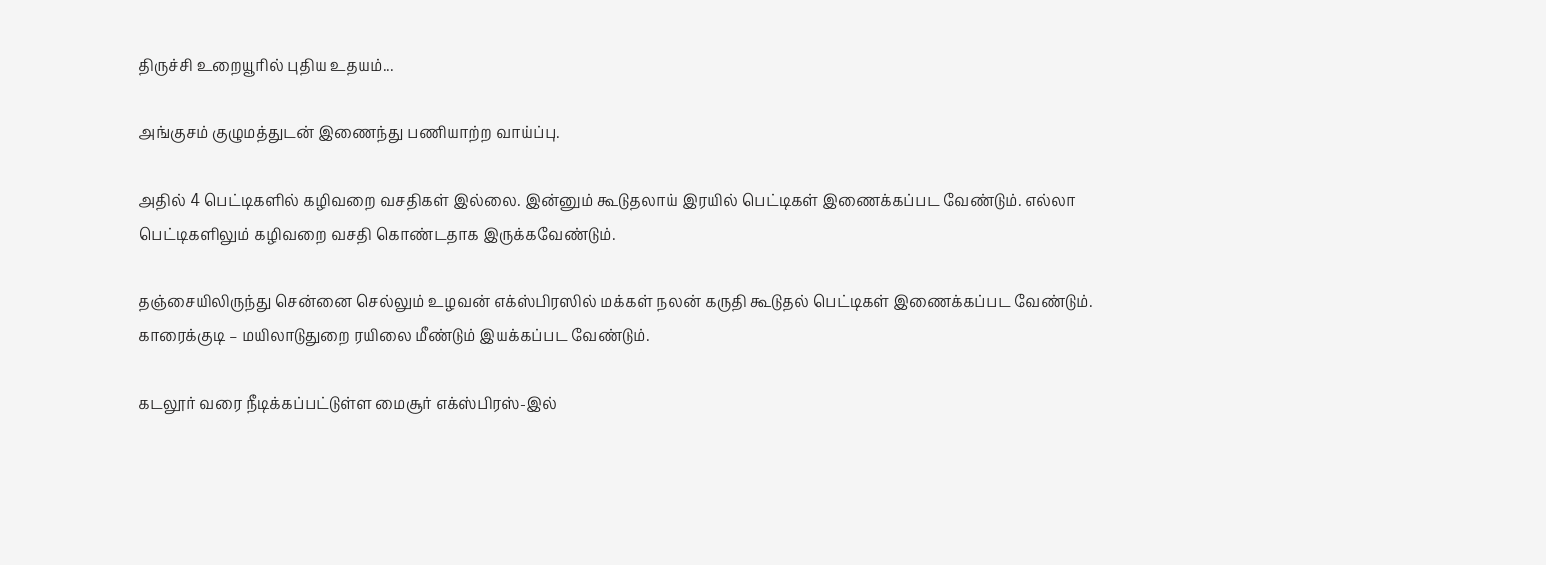திருச்சி உறையூரில் புதிய உதயம்...

அங்குசம் குழுமத்துடன் இணைந்து பணியாற்ற வாய்ப்பு.

அதில் 4 பெட்டிகளில் கழிவறை வசதிகள் இல்லை. இன்னும் கூடுதலாய் இரயில் பெட்டிகள் இணைக்கப்பட வேண்டும். எல்லா பெட்டிகளிலும் கழிவறை வசதி கொண்டதாக இருக்கவேண்டும்.

தஞ்சையிலிருந்து சென்னை செல்லும் உழவன் எக்ஸ்பிரஸில் மக்கள் நலன் கருதி கூடுதல் பெட்டிகள் இணைக்கப்பட வேண்டும். காரைக்குடி – மயிலாடுதுறை ரயிலை மீண்டும் இயக்கப்பட வேண்டும்.

கடலூர் வரை நீடிக்கப்பட்டுள்ள மைசூர் எக்ஸ்பிரஸ்-இல்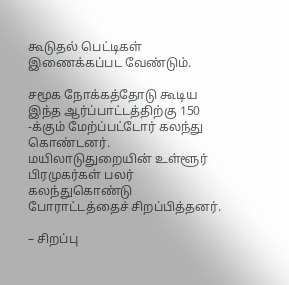கூடுதல் பெட்டிகள் இணைக்கப்பட வேண்டும்.

சமூக நோக்கத்தோடு கூடிய இந்த ஆர்ப்பாட்டத்திற்கு 150 -க்கும் மேற்ப்பட்டோர் கலந்து கொண்டனர். மயிலாடுதுறையின் உள்ளூர் பிரமுகர்கள் பலர் கலந்துகொண்டு போராட்டத்தைச் சிறப்பித்தனர்.

– சிறப்பு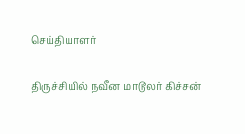செய்தியாளர்

திருச்சியில் நவீன மாடூலர் கிச்சன்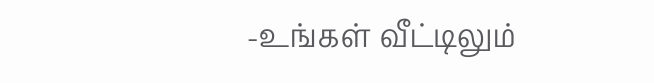-உங்கள் வீட்டிலும்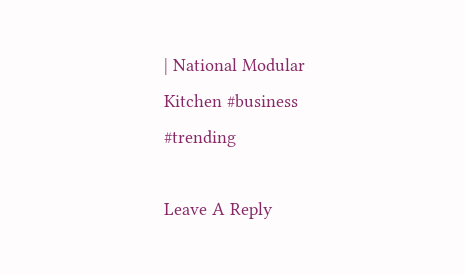| National Modular Kitchen #business #trending

Leave A Reply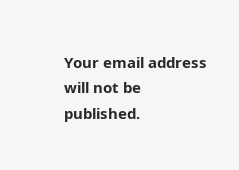Your email address will not be published.